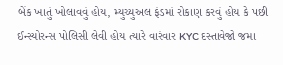બેંક ખાતું ખોલાવવું હોય, મ્યુચ્યુઅલ ફંડમાં રોકાણ કરવું હોય કે પછી ઈન્સ્યોરન્સ પોલિસી લેવી હોય ત્યારે વારંવાર KYC દસ્તાવેજો જમા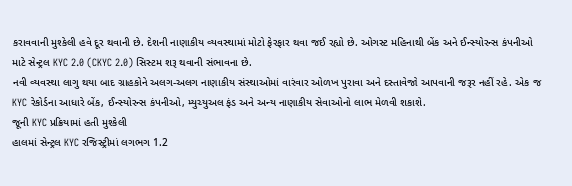કરાવવાની મુશ્કેલી હવે દૂર થવાની છે. દેશની નાણાકીય વ્યવસ્થામાં મોટો ફેરફાર થવા જઈ રહ્યો છે. ઓગસ્ટ મહિનાથી બેંક અને ઈન્સ્યોરન્સ કંપનીઓ માટે સેન્ટ્રલ KYC 2.0 (CKYC 2.0) સિસ્ટમ શરૂ થવાની સંભાવના છે.
નવી વ્યવસ્થા લાગુ થયા બાદ ગ્રાહકોને અલગ-અલગ નાણાકીય સંસ્થાઓમાં વારંવાર ઓળખ પુરાવા અને દસ્તાવેજો આપવાની જરૂર નહીં રહે. એક જ KYC રેકોર્ડના આધારે બેંક, ઈન્સ્યોરન્સ કંપનીઓ, મ્યુચ્યુઅલ ફંડ અને અન્ય નાણાકીય સેવાઓનો લાભ મેળવી શકાશે.
જૂની KYC પ્રક્રિયામાં હતી મુશ્કેલી
હાલમાં સેન્ટ્રલ KYC રજિસ્ટ્રીમાં લગભગ 1.2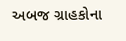અબજ ગ્રાહકોના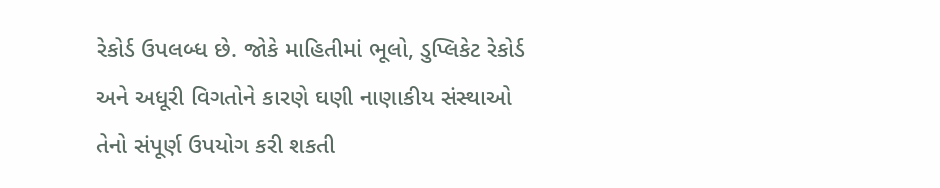રેકોર્ડ ઉપલબ્ધ છે. જોકે માહિતીમાં ભૂલો, ડુપ્લિકેટ રેકોર્ડ અને અધૂરી વિગતોને કારણે ઘણી નાણાકીય સંસ્થાઓ તેનો સંપૂર્ણ ઉપયોગ કરી શકતી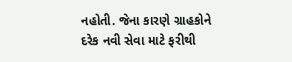નહોતી. જેના કારણે ગ્રાહકોને દરેક નવી સેવા માટે ફરીથી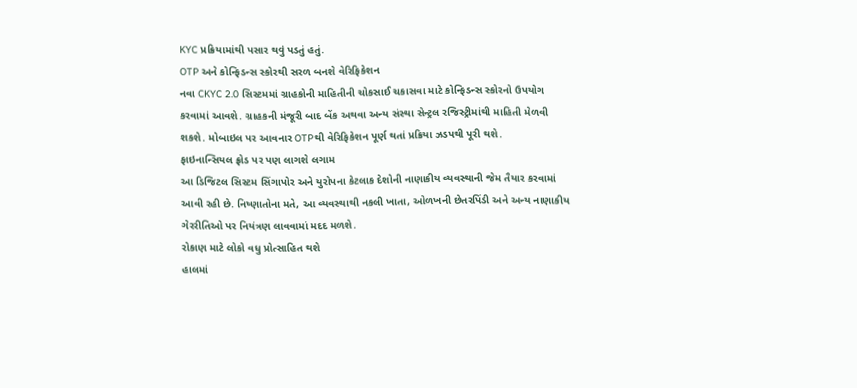KYC પ્રક્રિયામાંથી પસાર થવું પડતું હતું.
OTP અને કોન્ફિડન્સ સ્કોરથી સરળ બનશે વેરિફિકેશન
નવા CKYC 2.0 સિસ્ટમમાં ગ્રાહકોની માહિતીની ચોકસાઈ ચકાસવા માટે કોન્ફિડન્સ સ્કોરનો ઉપયોગ કરવામાં આવશે. ગ્રાહકની મંજૂરી બાદ બેંક અથવા અન્ય સંસ્થા સેન્ટ્રલ રજિસ્ટ્રીમાંથી માહિતી મેળવી શકશે. મોબાઇલ પર આવનાર OTPથી વેરિફિકેશન પૂર્ણ થતાં પ્રક્રિયા ઝડપથી પૂરી થશે.
ફાઇનાન્સિયલ ફ્રોડ પર પણ લાગશે લગામ
આ ડિજિટલ સિસ્ટમ સિંગાપોર અને યુરોપના કેટલાક દેશોની નાણાકીય વ્યવસ્થાની જેમ તૈયાર કરવામાં આવી રહી છે. નિષ્ણાતોના મતે, આ વ્યવસ્થાથી નકલી ખાતા, ઓળખની છેતરપિંડી અને અન્ય નાણાકીય ગેરરીતિઓ પર નિયંત્રણ લાવવામાં મદદ મળશે.
રોકાણ માટે લોકો વધુ પ્રોત્સાહિત થશે
હાલમાં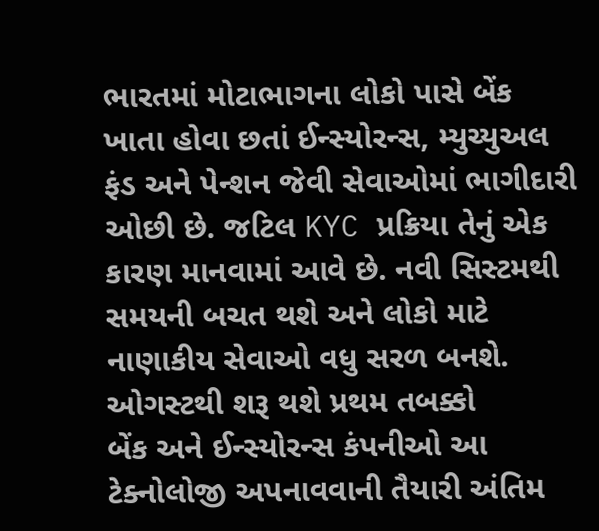ભારતમાં મોટાભાગના લોકો પાસે બેંક ખાતા હોવા છતાં ઈન્સ્યોરન્સ, મ્યુચ્યુઅલ ફંડ અને પેન્શન જેવી સેવાઓમાં ભાગીદારી ઓછી છે. જટિલ KYC પ્રક્રિયા તેનું એક કારણ માનવામાં આવે છે. નવી સિસ્ટમથી સમયની બચત થશે અને લોકો માટે નાણાકીય સેવાઓ વધુ સરળ બનશે.
ઓગસ્ટથી શરૂ થશે પ્રથમ તબક્કો
બેંક અને ઈન્સ્યોરન્સ કંપનીઓ આ ટેક્નોલોજી અપનાવવાની તૈયારી અંતિમ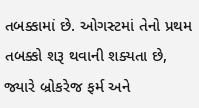તબક્કામાં છે. ઓગસ્ટમાં તેનો પ્રથમ તબક્કો શરૂ થવાની શક્યતા છે, જ્યારે બ્રોકરેજ ફર્મ અને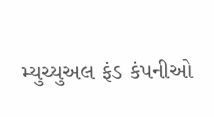મ્યુચ્યુઅલ ફંડ કંપનીઓ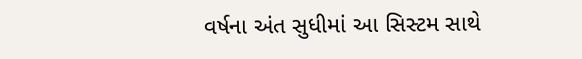વર્ષના અંત સુધીમાં આ સિસ્ટમ સાથે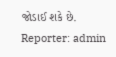જોડાઈ શકે છે.
Reporter: admin